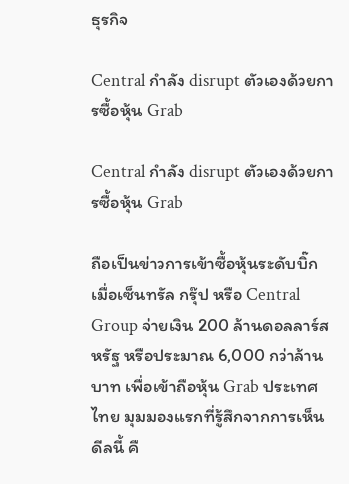ธุรกิจ

Central กำลัง disrupt ตัวเองด้วยการซื้อหุ้น Grab

Central กำลัง disrupt ตัวเองด้วยการซื้อหุ้น Grab

ถือเป็นข่าวการเข้าซื้อหุ้นระดับบิ๊ก เมื่อเซ็นทรัล กรุ๊ป หรือ Central Group จ่ายเงิน 200 ล้านดอลลาร์สหรัฐ หรือประมาณ 6,000 กว่าล้านบาท เพื่อเข้าถือหุ้น Grab ประเทศไทย มุมมองแรกที่รู้สึกจากการเห็นดีลนี้ คื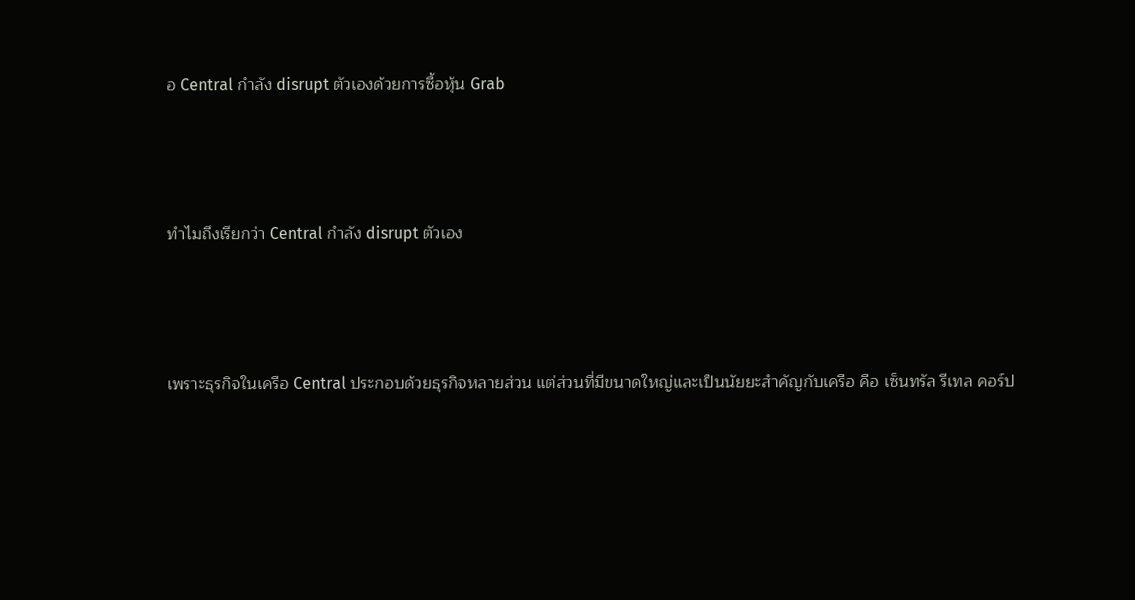อ Central กำลัง disrupt ตัวเองด้วยการซื้อหุ้น Grab



ทำไมถึงเรียกว่า Central กำลัง disrupt ตัวเอง



เพราะธุรกิจในเครือ Central ประกอบด้วยธุรกิจหลายส่วน แต่ส่วนที่มีขนาดใหญ่และเป็นนัยยะสำคัญกับเครือ คือ เซ็นทรัล รีเทล คอร์ป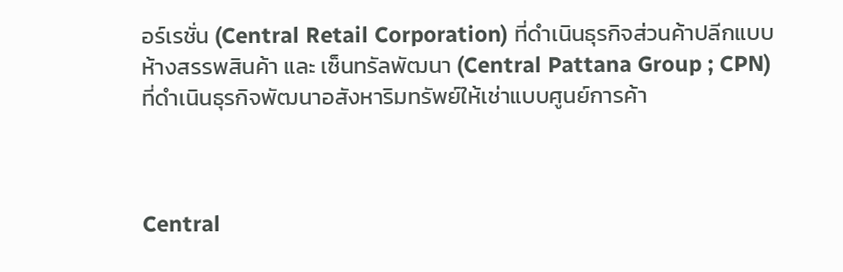อร์เรชั่น (Central Retail Corporation) ที่ดำเนินธุรกิจส่วนค้าปลีกแบบห้างสรรพสินค้า และ เซ็นทรัลพัฒนา (Central Pattana Group ; CPN) ที่ดำเนินธุรกิจพัฒนาอสังหาริมทรัพย์ให้เช่าแบบศูนย์การค้า



Central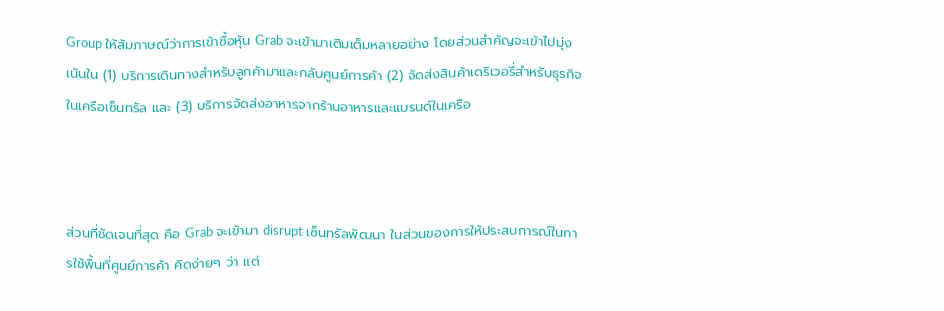Group ให้สัมภาษณ์ว่าการเข้าซื้อหุ้น Grab จะเข้ามาเติมเต็มหลายอย่าง โดยส่วนสำคัญจะเข้าไปมุ่งเน้นใน (1) บริการเดินทางสำหรับลูกค้ามาและกลับศูนย์การค้า (2) จัดส่งสินค้าเดริเวอรี่สำหรับธุรกิจในเครือเซ็นทรัล และ (3) บริการจัดส่งอาหารจากร้านอาหารและแบรนด์ในเครือ



ส่วนที่ชัดเจนที่สุด คือ Grab จะเข้ามา disrupt เซ็นทรัลพัฒนา ในส่วนของการให้ประสบการณ์ในการใช้พื้นที่ศูนย์การค้า คิดง่ายๆ ว่า แต่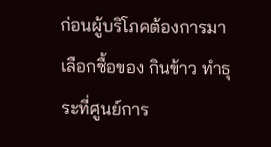ก่อนผู้บริโภคต้องการมาเลือกซื้อของ กินข้าว ทำธุระที่ศูนย์การ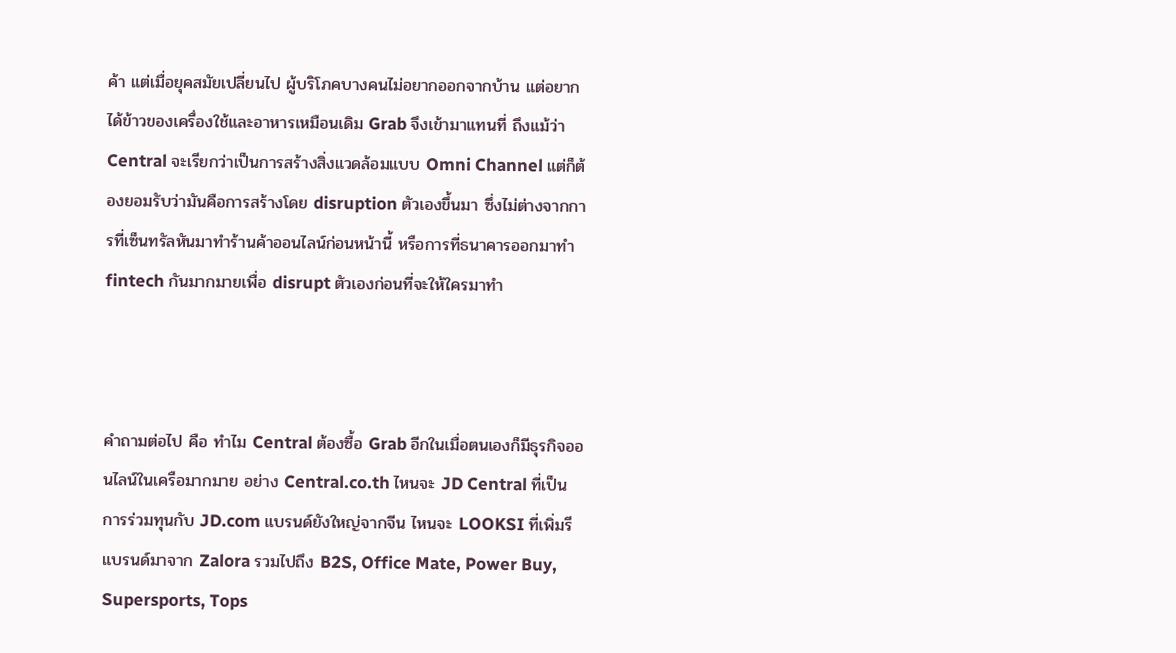ค้า แต่เมื่อยุคสมัยเปลี่ยนไป ผู้บริโภคบางคนไม่อยากออกจากบ้าน แต่อยากได้ข้าวของเครื่องใช้และอาหารเหมือนเดิม Grab จึงเข้ามาแทนที่ ถึงแม้ว่า Central จะเรียกว่าเป็นการสร้างสิ่งแวดล้อมแบบ Omni Channel แต่ก็ต้องยอมรับว่ามันคือการสร้างโดย disruption ตัวเองขึ้นมา ซึ่งไม่ต่างจากการที่เซ็นทรัลหันมาทำร้านค้าออนไลน์ก่อนหน้านี้ หรือการที่ธนาคารออกมาทำ fintech กันมากมายเพื่อ disrupt ตัวเองก่อนที่จะให้ใครมาทำ



คำถามต่อไป คือ ทำไม Central ต้องซื้อ Grab อีกในเมื่อตนเองก็มีธุรกิจออนไลน์ในเครือมากมาย อย่าง Central.co.th ไหนจะ JD Central ที่เป็นการร่วมทุนกับ JD.com แบรนด์ยังใหญ่จากจีน ไหนจะ LOOKSI ที่เพิ่มรีแบรนด์มาจาก Zalora รวมไปถึง B2S, Office Mate, Power Buy, Supersports, Tops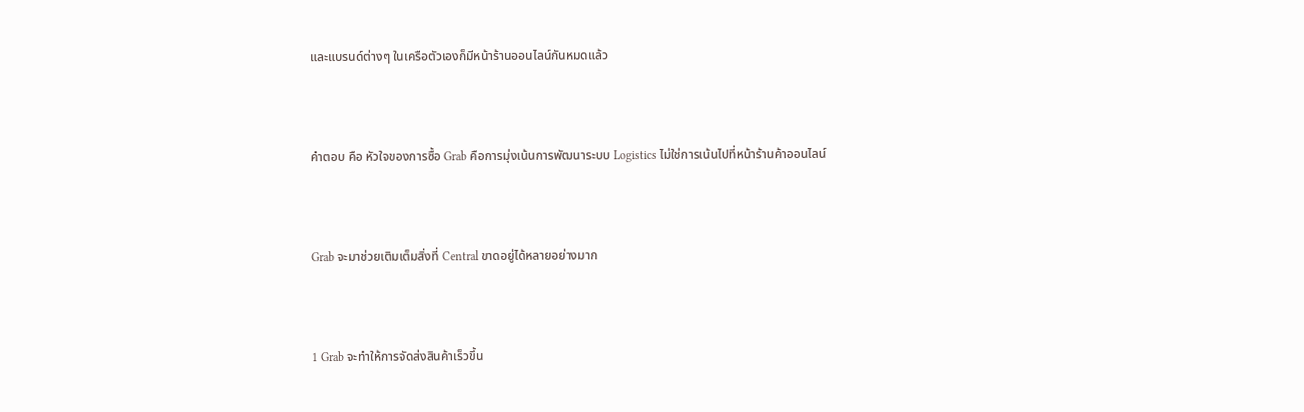และแบรนด์ต่างๆ ในเครือตัวเองก็มีหน้าร้านออนไลน์กันหมดแล้ว



คำตอบ คือ หัวใจของการซื้อ Grab คือการมุ่งเน้นการพัฒนาระบบ Logistics ไม่ใช่การเน้นไปที่หน้าร้านค้าออนไลน์



Grab จะมาช่วยเติมเต็มสิ่งที่ Central ขาดอยู่ได้หลายอย่างมาก



1 Grab จะทำให้การจัดส่งสินค้าเร็วขึ้น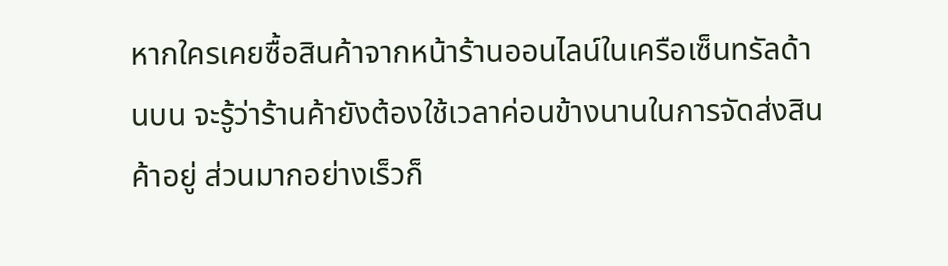หากใครเคยซื้อสินค้าจากหน้าร้านออนไลน์ในเครือเซ็นทรัลด้านบน จะรู้ว่าร้านค้ายังต้องใช้เวลาค่อนข้างนานในการจัดส่งสินค้าอยู่ ส่วนมากอย่างเร็วก็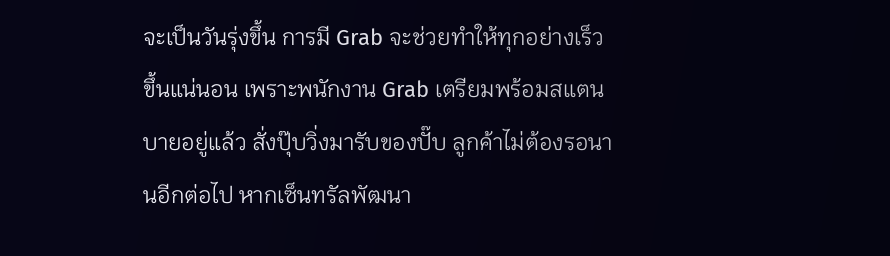จะเป็นวันรุ่งขึ้น การมี Grab จะช่วยทำให้ทุกอย่างเร็วขึ้นแน่นอน เพราะพนักงาน Grab เตรียมพร้อมสแตนบายอยู่แล้ว สั่งปุ๊บวิ่งมารับของปั๊บ ลูกค้าไม่ต้องรอนานอีกต่อไป หากเซ็นทรัลพัฒนา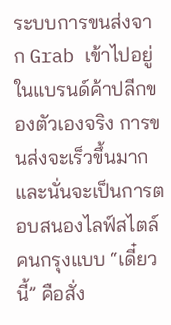ระบบการขนส่งจาก Grab เข้าไปอยู่ในแบรนด์ค้าปลีกของตัวเองจริง การขนส่งจะเร็วขึ้นมาก และนั่นจะเป็นการตอบสนองไลฟ์สไตล์คนกรุงแบบ “เดี๋ยวนี้” คือสั่ง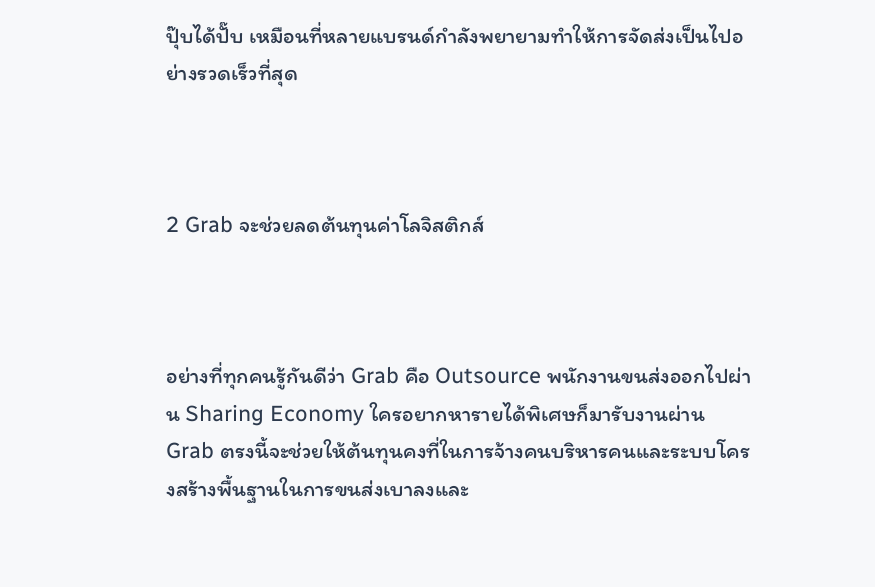ปุ๊บได้ปั๊บ เหมือนที่หลายแบรนด์กำลังพยายามทำให้การจัดส่งเป็นไปอย่างรวดเร็วที่สุด



2 Grab จะช่วยลดต้นทุนค่าโลจิสติกส์



อย่างที่ทุกคนรู้กันดีว่า Grab คือ Outsource พนักงานขนส่งออกไปผ่าน Sharing Economy ใครอยากหารายได้พิเศษก็มารับงานผ่าน Grab ตรงนี้จะช่วยให้ต้นทุนคงที่ในการจ้างคนบริหารคนและระบบโครงสร้างพื้นฐานในการขนส่งเบาลงและ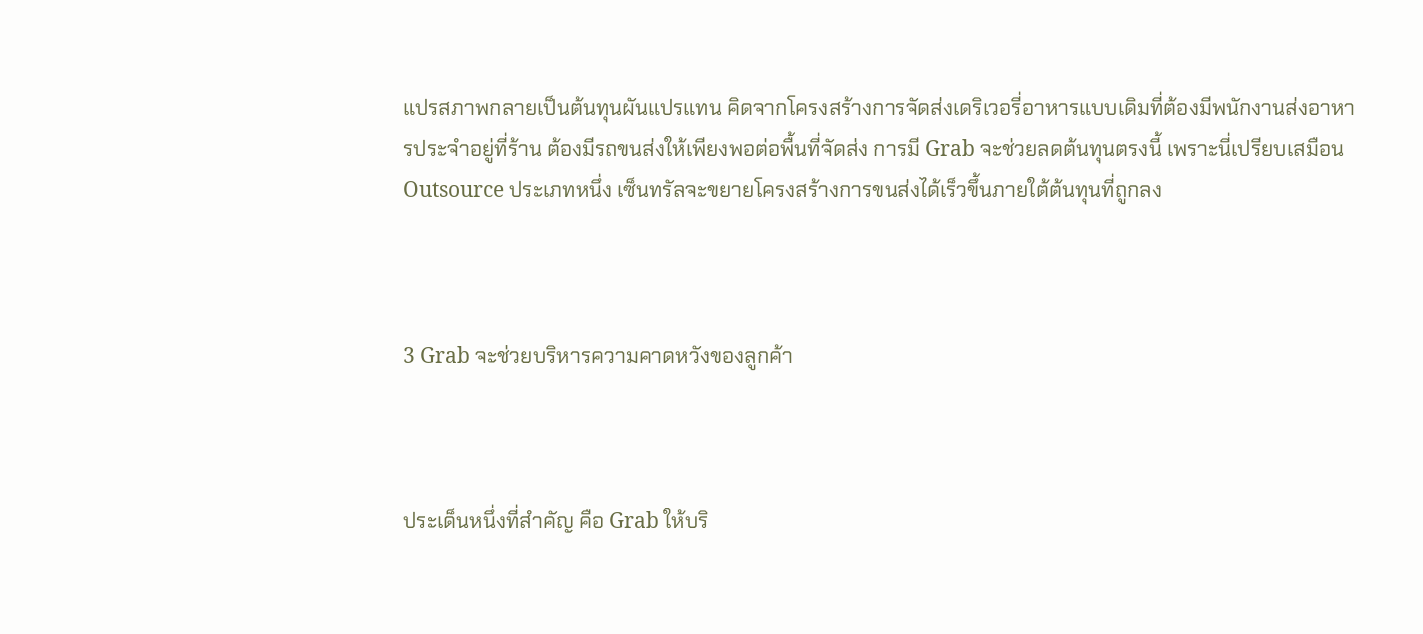แปรสภาพกลายเป็นต้นทุนผันแปรแทน คิดจากโครงสร้างการจัดส่งเดริเวอรี่อาหารแบบเดิมที่ต้องมีพนักงานส่งอาหารประจำอยู่ที่ร้าน ต้องมีรถขนส่งให้เพียงพอต่อพื้นที่จัดส่ง การมี Grab จะช่วยลดต้นทุนตรงนี้ เพราะนี่เปรียบเสมือน Outsource ประเภทหนึ่ง เซ็นทรัลจะขยายโครงสร้างการขนส่งได้เร็วขึ้นภายใต้ต้นทุนที่ถูกลง



3 Grab จะช่วยบริหารความคาดหวังของลูกค้า



ประเด็นหนึ่งที่สำคัญ คือ Grab ให้บริ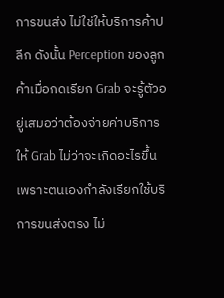การขนส่ง ไม่ใช่ให้บริการค้าปลีก ดังนั้น Perception ของลูกค้าเมื่อกดเรียก Grab จะรู้ตัวอยู่เสมอว่าต้องจ่ายค่าบริการให้ Grab ไม่ว่าจะเกิดอะไรขึ้น เพราะตนเองกำลังเรียกใช้บริการขนส่งตรง ไม่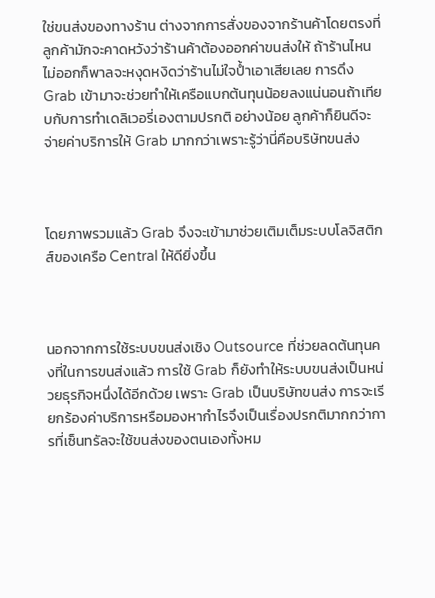ใช่ขนส่งของทางร้าน ต่างจากการสั่งของจากร้านค้าโดยตรงที่ลูกค้ามักจะคาดหวังว่าร้านค้าต้องออกค่าขนส่งให้ ถ้าร้านไหนไม่ออกก็พาลจะหงุดหงิดว่าร้านไม่ใจป้ำเอาเสียเลย การดึง Grab เข้ามาจะช่วยทำให้เครือแบกต้นทุนน้อยลงแน่นอนถ้าเทียบกับการทำเดลิเวอรี่เองตามปรกติ อย่างน้อย ลูกค้าก็ยินดีจะจ่ายค่าบริการให้ Grab มากกว่าเพราะรู้ว่านี่คือบริษัทขนส่ง



โดยภาพรวมแล้ว Grab จึงจะเข้ามาช่วยเติมเต็มระบบโลจิสติกส์ของเครือ Central ให้ดียิ่งขึ้น



นอกจากการใช้ระบบขนส่งเชิง Outsource ที่ช่วยลดต้นทุนคงที่ในการขนส่งแล้ว การใช้ Grab ก็ยังทำให้ระบบขนส่งเป็นหน่วยธุรกิจหนึ่งได้อีกด้วย เพราะ Grab เป็นบริษัทขนส่ง การจะเรียกร้องค่าบริการหรือมองหากำไรจึงเป็นเรื่องปรกติมากกว่าการที่เซ็นทรัลจะใช้ขนส่งของตนเองทั้งหม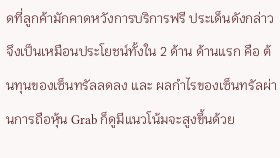ดที่ลูกค้ามักคาดหวังการบริการฟรี ประเด็นดังกล่าวจึงเป็นเหมือนประโยชน์ทั้งใน 2 ด้าน ด้านแรก คือ ต้นทุนของเซ็นทรัลลดลง และ ผลกำไรของเซ็นทรัลผ่านการถือหุ้น Grab ก็ดูมีแนวโน้มจะสูงขึ้นด้วย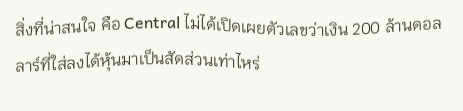สิ่งที่น่าสนใจ คือ Central ไม่ได้เปิดเผยตัวเลขว่าเงิน 200 ล้านดอลลาร์ที่ใส่ลงได้หุ้นมาเป็นสัดส่วนเท่าไหร่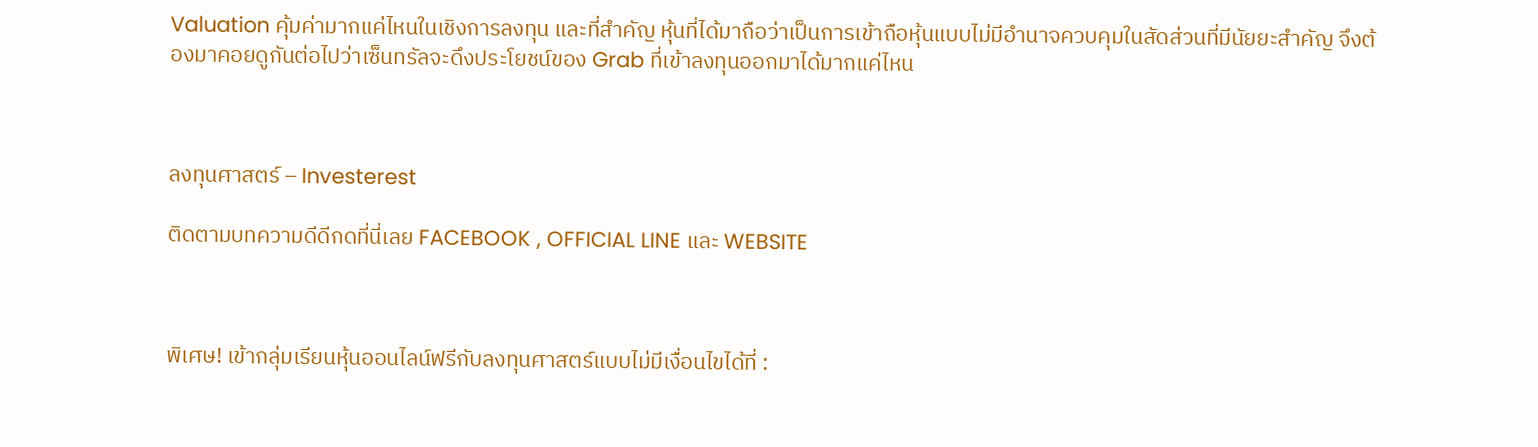Valuation คุ้มค่ามากแค่ไหนในเชิงการลงทุน และที่สำคัญ หุ้นที่ได้มาถือว่าเป็นการเข้าถือหุ้นแบบไม่มีอำนาจควบคุมในสัดส่วนที่มีนัยยะสำคัญ จึงต้องมาคอยดูกันต่อไปว่าเซ็นทรัลจะดึงประโยชน์ของ Grab ที่เข้าลงทุนออกมาได้มากแค่ไหน



ลงทุนศาสตร์ – Investerest

ติดตามบทความดีดีกดที่นี่เลย FACEBOOK , OFFICIAL LINE และ WEBSITE



พิเศษ! เข้ากลุ่มเรียนหุ้นออนไลน์ฟรีกับลงทุนศาสตร์แบบไม่มีเงื่อนไขได้ที่ :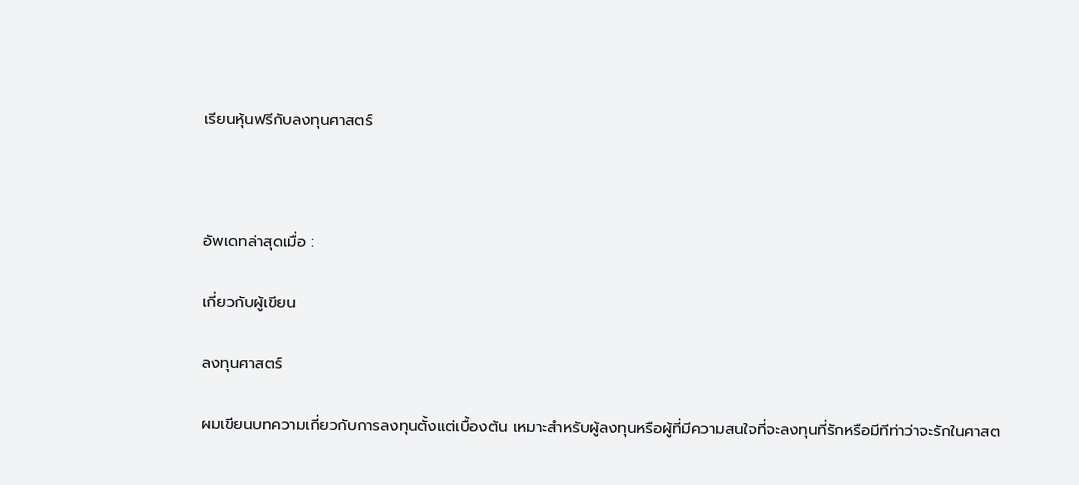เรียนหุ้นฟรีกับลงทุนศาสตร์



อัพเดทล่าสุดเมื่อ :

เกี่ยวกับผู้เขียน

ลงทุนศาสตร์

ผมเขียนบทความเกี่ยวกับการลงทุนตั้งแต่เบื้องต้น เหมาะสำหรับผู้ลงทุนหรือผู้ที่มีความสนใจที่จะลงทุนที่รักหรือมีทีท่าว่าจะรักในศาสต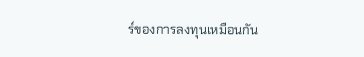ร์ของการลงทุนเหมือนกัน